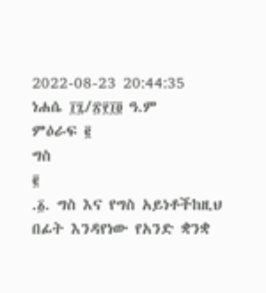2022-08-23 20:44:35
ነሐሴ ፲፯/፳፻፲፬ ዓ.ም
ምዕራፍ ፪
ግስ
፪
.፩. ግስ እና የግስ አይነቶችከዚህ በፊት እንዳየነው የአንድ ቋንቋ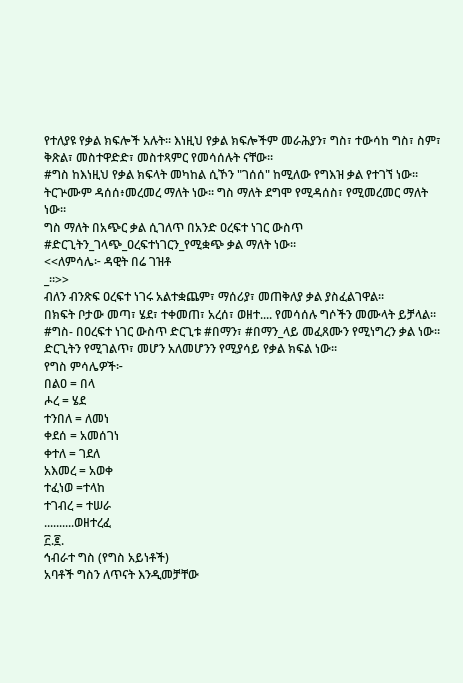የተለያዩ የቃል ክፍሎች አሉት። እነዚህ የቃል ክፍሎችም መራሕያን፣ ግስ፣ ተውሳከ ግስ፣ ስም፣ ቅጽል፣ መስተዋድድ፣ መስተጻምር የመሳሰሉት ናቸው።
#ግስ ከእነዚህ የቃል ክፍላት መካከል ሲኾን "ገሰሰ" ከሚለው የግእዝ ቃል የተገኘ ነው። ትርጕሙም ዳሰሰ፥መረመረ ማለት ነው። ግስ ማለት ደግሞ የሚዳሰስ፣ የሚመረመር ማለት ነው።
ግስ ማለት በአጭር ቃል ሲገለጥ በአንድ ዐረፍተ ነገር ውስጥ #ድርጊትን_ገላጭ_ዐረፍተነገርን_የሚቋጭ ቃል ማለት ነው።
<<ለምሳሌ፦ ዳዊት በሬ ገዝቶ
_።>>
ብለን ብንጽፍ ዐረፍተ ነገሩ አልተቋጨም፣ ማሰሪያ፣ መጠቅለያ ቃል ያስፈልገዋል።
በክፍት ቦታው መጣ፣ ሄደ፣ ተቀመጠ፣ አረሰ፣ ወዘተ.... የመሳሰሉ ግሶችን መሙላት ይቻላል።
#ግስ- በዐረፍተ ነገር ውስጥ ድርጊቱ #በማን፣ #በማን_ላይ መፈጸሙን የሚነግረን ቃል ነው። ድርጊትን የሚገልጥ፣ መሆን አለመሆንን የሚያሳይ የቃል ክፍል ነው።
የግስ ምሳሌዎች፦
በልዐ = በላ
ሖረ = ሄደ
ተንበለ = ለመነ
ቀደሰ = አመሰገነ
ቀተለ = ገደለ
አእመረ = አወቀ
ተፈነወ =ተላከ
ተገብረ = ተሠራ
..........ወዘተረፈ
፫.፪.
ኅብራተ ግስ (የግስ አይነቶች)
አባቶች ግስን ለጥናት እንዲመቻቸው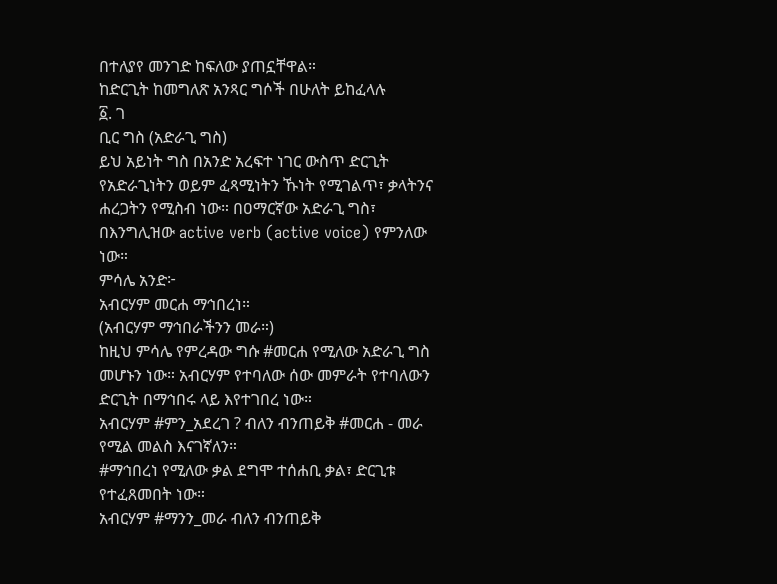በተለያየ መንገድ ከፍለው ያጠኗቸዋል።
ከድርጊት ከመግለጽ አንጻር ግሶች በሁለት ይከፈላሉ
፩. ገ
ቢር ግስ (አድራጊ ግስ)
ይህ አይነት ግስ በአንድ አረፍተ ነገር ውስጥ ድርጊት የአድራጊነትን ወይም ፈጻሚነትን ኹነት የሚገልጥ፣ ቃላትንና ሐረጋትን የሚስብ ነው። በዐማርኛው አድራጊ ግስ፣ በእንግሊዝው active verb (active voice) የምንለው ነው።
ምሳሌ አንድ፦
አብርሃም መርሐ ማኅበረነ።
(አብርሃም ማኅበራችንን መራ።)
ከዚህ ምሳሌ የምረዳው ግሱ #መርሐ የሚለው አድራጊ ግስ መሆኑን ነው። አብርሃም የተባለው ሰው መምራት የተባለውን ድርጊት በማኅበሩ ላይ እየተገበረ ነው።
አብርሃም #ምን_አደረገ ? ብለን ብንጠይቅ #መርሐ - መራ የሚል መልስ እናገኛለን።
#ማኅበረነ የሚለው ቃል ደግሞ ተሰሐቢ ቃል፣ ድርጊቱ የተፈጸመበት ነው።
አብርሃም #ማንን_መራ ብለን ብንጠይቅ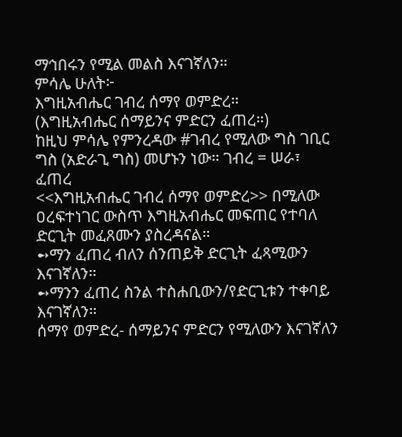ማኅበሩን የሚል መልስ እናገኛለን።
ምሳሌ ሁለት፦
እግዚአብሔር ገብረ ሰማየ ወምድረ።
(እግዚአብሔር ሰማይንና ምድርን ፈጠረ።)
ከዚህ ምሳሌ የምንረዳው #ገብረ የሚለው ግስ ገቢር ግስ (አድራጊ ግስ) መሆኑን ነው። ገብረ = ሠራ፣ ፈጠረ
<<እግዚአብሔር ገብረ ሰማየ ወምድረ>> በሚለው ዐረፍተነገር ውስጥ እግዚአብሔር መፍጠር የተባለ ድርጊት መፈጸሙን ያስረዳናል።
➻ማን ፈጠረ ብለን ሰንጠይቅ ድርጊት ፈጻሚውን እናገኛለን።
➻ማንን ፈጠረ ስንል ተስሐቢውን/የድርጊቱን ተቀባይ እናገኛለን።
ሰማየ ወምድረ- ሰማይንና ምድርን የሚለውን እናገኛለን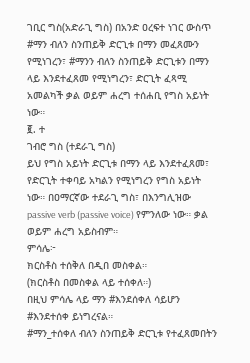ገቢር ግስ(አድራጊ ግስ) በአንድ ዐረፍተ ነገር ውስጥ #ማን ብለን ስንጠይቅ ድርጊቱ በማን መፈጸሙን የሚነገረን፣ #ማንን ብለን ስንጠይቅ ድርጊቱን በማን ላይ እንደተፈጸመ የሚነግረን፣ ድርጊት ፈጻሚ አመልካች ቃል ወይም ሐረግ ተሰሐቢ የግስ አይነት ነው።
፪. ተ
ገብሮ ግስ (ተደራጊ ግስ)
ይህ የግስ አይነት ድርጊቱ በማን ላይ እንደተፈጸመ፣ የድርጊት ተቀባይ አካልን የሚነግረን የግስ አይነት ነው። በዐማርኛው ተደራጊ ግስ፣ በእንግሊዝው passive verb (passive voice) የምንለው ነው። ቃል ወይም ሐረግ አይስብም።
ምሳሌ፦
ክርስቶስ ተሰቅለ በዲበ መስቀል።
(ክርስቶስ በመስቀል ላይ ተሰቀለ።)
በዚህ ምሳሌ ላይ ማን #እንደሰቀለ ሳይሆን #እንደተሰቀ ይነግረናል።
#ማን_ተሰቀለ ብለን ስንጠይቅ ድርጊቱ የተፈጸመበትን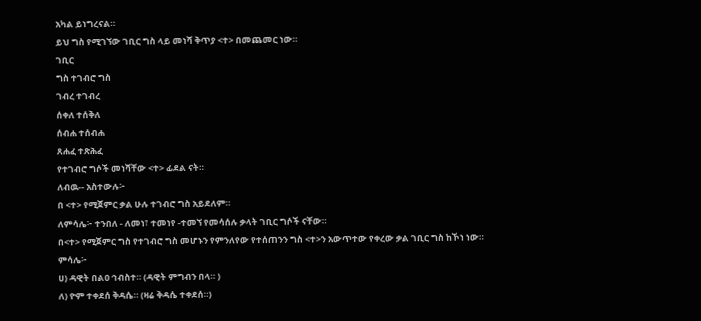አካል ይነግረናል።
ይህ ግስ የሚገኘው ገቢር ግስ ላይ መነሻ ቅጥያ <ተ> በመጨመር ነው።
ገቢር
ግስ ተገብሮ ግስ
ገብረ ተገብረ
ሰቀለ ተሰቅለ
ሰብሐ ተሰብሐ
ጸሐፈ ተጽሕፈ
የተገብሮ ግሶች መነሻቸው <ተ> ፊደል ናት።
ለብዉ-- አስተውሉ፦
በ <ተ> የሚጀምር ቃል ሁሉ ተገብሮ ግስ አይደለም።
ለምሳሌ፦ ተንበለ - ለመነ፣ ተመነየ -ተመኘ የመሳሰሉ ቃላት ገቢር ግሶች ናቸው።
በ<ተ> የሚጀምር ግስ የተገብሮ ግስ መሆኑን የምንለየው የተሰጠንን ግስ <ተ>ን አውጥተው የቀረው ቃል ገቢር ግስ ከኾነ ነው።
ምሳሌ፦
ሀ) ዳዊት በልዐ ኅብስተ። (ዳዊት ምግብን በላ። )
ለ) ዮም ተቀደሰ ቅዳሴ። (ዛሬ ቅዳሴ ተቀደሰ።)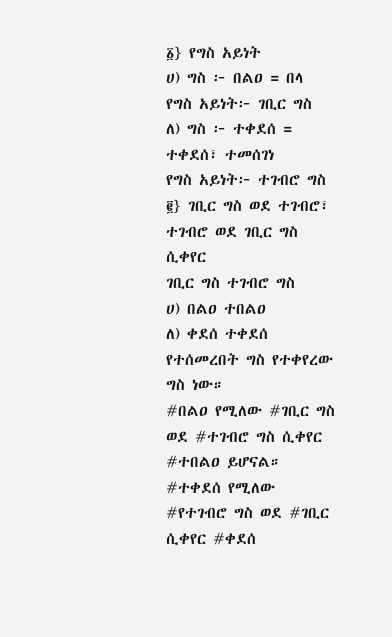፩} የግስ አይነት
ሀ) ግስ ፦ በልዐ = በላ
የግስ አይነት፦ ገቢር ግስ
ለ) ግስ ፦ ተቀደሰ = ተቀደሰ፣ ተመሰገነ
የግስ አይነት፦ ተገብሮ ግስ
፪} ገቢር ግስ ወደ ተገብሮ፣ ተገብሮ ወደ ገቢር ግስ ሲቀየር
ገቢር ግስ ተገብሮ ግስ
ሀ) በልዐ ተበልዐ
ለ) ቀደሰ ተቀደሰ
የተሰመረበት ግስ የተቀየረው ግስ ነው።
#በልዐ የሚለው #ገቢር ግስ ወደ #ተገብሮ ግስ ሲቀየር #ተበልዐ ይሆናል።
#ተቀደሰ የሚለው #የተገብሮ ግስ ወደ #ገቢር ሲቀየር #ቀደሰ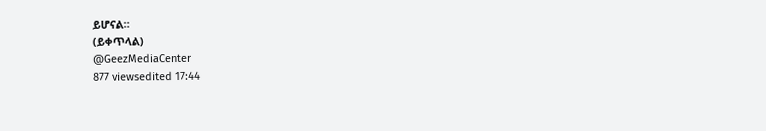ይሆናል።
(ይቀጥላል)
@GeezMediaCenter
877 viewsedited 17:44